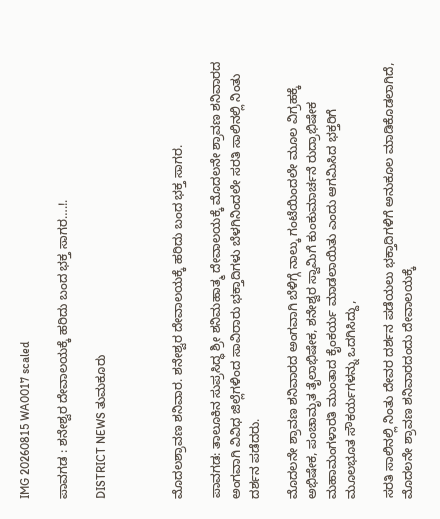IMG 20260815 WA0017 scaled

ಪಾವಗಡ : ಶನೇಶ್ವರ ದೇವಾಲಯಕ್ಕೆ ಹರಿದು ಬಂದ ಭಕ್ತ ಸಾಗರ….!.

DISTRICT NEWS ತುಮಕೂರು



ಮೊದಲಶ್ರಾವಣ ಶನಿವಾರ. ಶನೇಶ್ವರ ದೇವಾಲಯಕ್ಕೆ ಹರಿದು ಬಂದ ಭಕ್ತ ಸಾಗರ.

ಪಾವಗಡ: ತಾಲೂಕಿನ ಸುಪ್ರಸಿದ್ಧ ಶ್ರೀ ಶನಿಮಹಾತ್ಮ ದೇವಾಲಯಕ್ಕೆ ಮೊದಲನೇ ಶ್ರಾವಣ ಶನಿವಾರದ ಅಂಗವಾಗಿ ವಿವಿಧ ಜಿಲ್ಲೆಗಳಿಂದ ಸಾವಿರಾರು ಭಕ್ತಾದಿಗಳು ಬೆಳಗಿನಿಂದಲೇ ಸರತಿ ಸಾಲಿನಲ್ಲಿ ನಿಂತು ದರ್ಶನ ಪಡೆದರು.

ಮೊದಲನೇ ಶ್ರಾವಣ ಶನಿವಾರದ ಅಂಗವಾಗಿ ಬೆಳಿಗ್ಗೆ ನಾಲ್ಕು ಗಂಟೆಯಿಂದಲೇ ಮೂಲ ವಿಗ್ರಹಕ್ಕೆ ಅಭಿಷೇಕ, ಪಂಚಾಮೃತ ತೈಲಾಭಿಷೇಕ, ಶನೇಶ್ವರ ಸ್ವಾಮಿಗೆ ಕುಂಕುಮಾರ್ಚನೆ ರುದ್ರಾಭಿಷೇಕ ಮಹಾಮಂಗಳಾರತಿ ಮುಂತಾದ ಕೈಂಕರ್ಯ ಮಾಡಲಾಯಿತು ಎಂದು ಆಗಮಿಸಿದ ಭಕ್ತರಿಗೆ ಮೂಲಭೂತ ಸೌಕರ್ಯಗಳನ್ನು ಒದಗಿಸಿದ್ದು,

ಸರತಿ ಸಾಲಿನಲ್ಲಿ ನಿಂತು ದೇವರ ದರ್ಶನ ಪಡೆಯಲು ಭಕ್ತಾದಿಗಳಿಗೆ ಅನುಕೂಲ ಮಾಡಿಕೊಡಲಾಗಿದೆ, ಮೊದಲನೇ ಶ್ರಾವಣ ಶನಿವಾರದಂದು ದೇವಾಲಯಕ್ಕೆ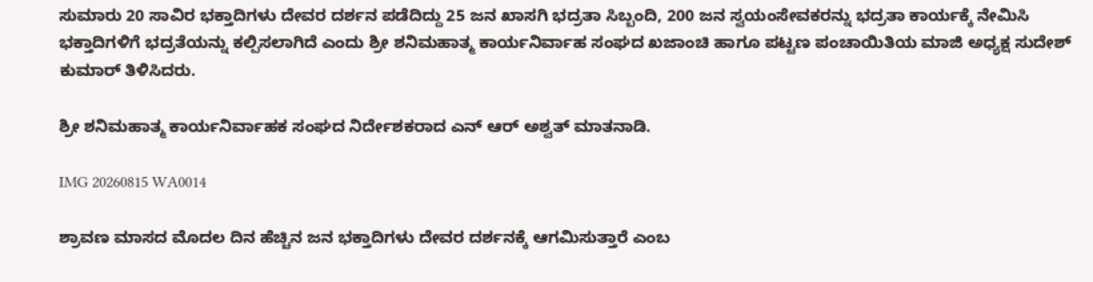ಸುಮಾರು 20 ಸಾವಿರ ಭಕ್ತಾದಿಗಳು ದೇವರ ದರ್ಶನ ಪಡೆದಿದ್ದು 25 ಜನ ಖಾಸಗಿ ಭದ್ರತಾ ಸಿಬ್ಬಂದಿ, 200 ಜನ ಸ್ವಯಂಸೇವಕರನ್ನು ಭದ್ರತಾ ಕಾರ್ಯಕ್ಕೆ ನೇಮಿಸಿ ಭಕ್ತಾದಿಗಳಿಗೆ ಭದ್ರತೆಯನ್ನು ಕಲ್ಪಿಸಲಾಗಿದೆ ಎಂದು ಶ್ರೀ ಶನಿಮಹಾತ್ಮ ಕಾರ್ಯನಿರ್ವಾಹ ಸಂಘದ ಖಜಾಂಚಿ ಹಾಗೂ ಪಟ್ಟಣ ಪಂಚಾಯಿತಿಯ ಮಾಜಿ ಅಧ್ಯಕ್ಷ ಸುದೇಶ್ ಕುಮಾರ್ ತಿಳಿಸಿದರು.

ಶ್ರೀ ಶನಿಮಹಾತ್ಮ ಕಾರ್ಯನಿರ್ವಾಹಕ ಸಂಘದ ನಿರ್ದೇಶಕರಾದ ಎನ್ ಆರ್ ಅಶ್ವತ್ ಮಾತನಾಡಿ.

IMG 20260815 WA0014

ಶ್ರಾವಣ ಮಾಸದ ಮೊದಲ ದಿನ ಹೆಚ್ಚಿನ ಜನ ಭಕ್ತಾದಿಗಳು ದೇವರ ದರ್ಶನಕ್ಕೆ ಆಗಮಿಸುತ್ತಾರೆ ಎಂಬ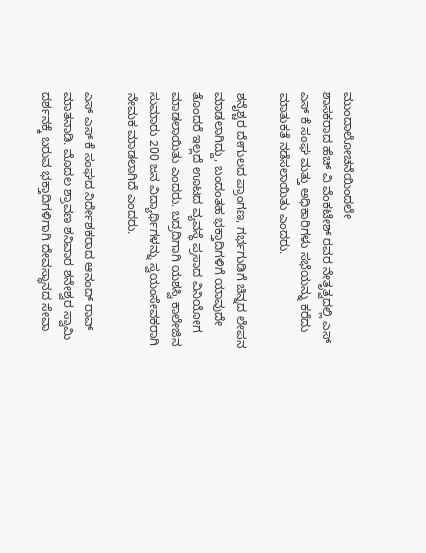ಮುಂದಾಲೋಚನೆಯಿಂದಲೇ
ಶಾಸಕರಾದ ಹೆಚ್ ವಿ ವೆಂಕಟೇಶ್ ರವರ ನೇತೃತ್ವದಲ್ಲಿ ಎಸ್ ಎಸ್ ಕೆ ಸಂಘ ಮತ್ತು ಅಧಿಕಾರಿಗಳು ಸಭೆಯನ್ನು ಕರೆದು ಮಾತುಕತೆ ನಡೆಸಲಾಯಿತು ಎಂದರು.

ಶನೈಶ್ಚರ ದೇಗುಲದ ಪ್ರಾಂಗಣ, ಗರ್ಭಗುಡಿಗೆ ಚಿನ್ನದ ಲೇಪನ ಮಾಡಲಾಗಿದ್ದು, ಬಂದಂತಹ ಭಕ್ತಾದಿಗಳಿಗೆ ಯಾವುದೇ ತೊಂದರೆ ಇಲ್ಲದೆ ಊಟದ ವ್ಯವಸ್ಥೆ ಪ್ರಸಾದ ವಿನಿಯೋಗ ಮಾಡಲಾಯಿತು ಎಂದರು. ಬದ್ರದಿಗಾಗಿ ಯಶಸ್ವಿ ಕಾಲೇಜಿನ ಸುಮಾರು 200 ಜನ ವಿದ್ಯಾರ್ಥಿಗಳನ್ನು ಸ್ವಯಂಸೇವಕರಾಗಿ ನೇಮಕ ಮಾಡಲಾಗಿದೆ ಎಂದರು.

ಎಸ್ ಎಸ್ ಕೆ ಸಂಘದ ನಿರ್ದೇಶಕರಾದ ಆನಂದ್ ರಾವ್ ಮಾತನಾಡಿ. ಮೊದಲ ಶ್ರಾವಣ ಶನಿವಾರ ಶನೇಶ್ವರ ಸ್ವಾಮಿ ದರ್ಶನಕ್ಕೆ ಬರುವ ಭಕ್ತಾದಿಗಳಿಗಾಗಿ ದೇವಸ್ಥಾನದ ಸೇವಾ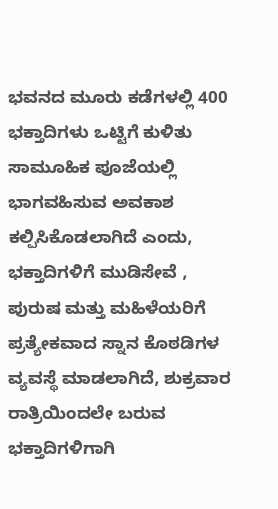ಭವನದ ಮೂರು ಕಡೆಗಳಲ್ಲಿ 400 ಭಕ್ತಾದಿಗಳು ಒಟ್ಟಿಗೆ ಕುಳಿತು ಸಾಮೂಹಿಕ ಪೂಜೆಯಲ್ಲಿ ಭಾಗವಹಿಸುವ ಅವಕಾಶ ಕಲ್ಪಿಸಿಕೊಡಲಾಗಿದೆ ಎಂದು, ಭಕ್ತಾದಿಗಳಿಗೆ ಮುಡಿಸೇವೆ , ಪುರುಷ ಮತ್ತು ಮಹಿಳೆಯರಿಗೆ ಪ್ರತ್ಯೇಕವಾದ ಸ್ನಾನ ಕೊಠಡಿಗಳ ವ್ಯವಸ್ಥೆ ಮಾಡಲಾಗಿದೆ, ಶುಕ್ರವಾರ ರಾತ್ರಿಯಿಂದಲೇ ಬರುವ ಭಕ್ತಾದಿಗಳಿಗಾಗಿ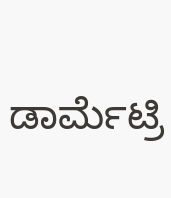ಡಾರ್ಮೆಟ್ರಿ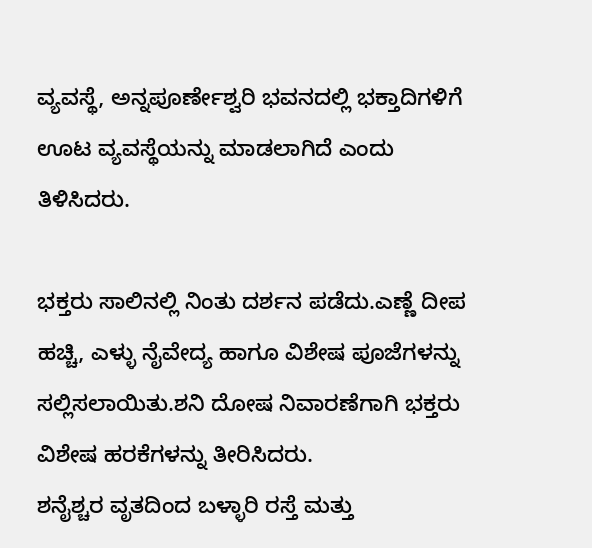ವ್ಯವಸ್ಥೆ, ಅನ್ನಪೂರ್ಣೇಶ್ವರಿ ಭವನದಲ್ಲಿ ಭಕ್ತಾದಿಗಳಿಗೆ ಊಟ ವ್ಯವಸ್ಥೆಯನ್ನು ಮಾಡಲಾಗಿದೆ ಎಂದು ತಿಳಿಸಿದರು.

ಭಕ್ತರು ಸಾಲಿನಲ್ಲಿ ನಿಂತು ದರ್ಶನ ಪಡೆದು.ಎಣ್ಣೆ ದೀಪ ಹಚ್ಚಿ, ಎಳ್ಳು ನೈವೇದ್ಯ ಹಾಗೂ ವಿಶೇಷ ಪೂಜೆಗಳನ್ನು ಸಲ್ಲಿಸಲಾಯಿತು.ಶನಿ ದೋಷ ನಿವಾರಣೆಗಾಗಿ ಭಕ್ತರು ವಿಶೇಷ ಹರಕೆಗಳನ್ನು ತೀರಿಸಿದರು.
ಶನೈಶ್ಚರ ವೃತದಿಂದ ಬಳ್ಳಾರಿ ರಸ್ತೆ ಮತ್ತು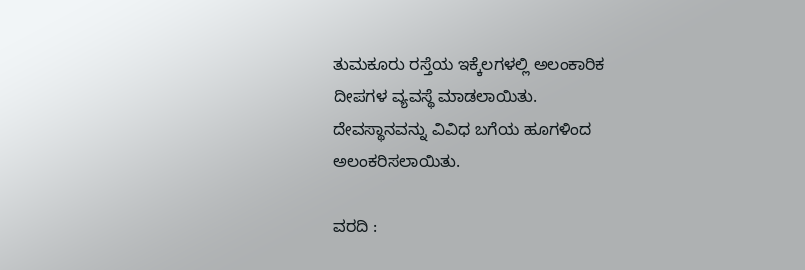ತುಮಕೂರು ರಸ್ತೆಯ ಇಕ್ಕೆಲಗಳಲ್ಲಿ ಅಲಂಕಾರಿಕ ದೀಪಗಳ ವ್ಯವಸ್ಥೆ ಮಾಡಲಾಯಿತು.
ದೇವಸ್ಥಾನವನ್ನು ವಿವಿಧ ಬಗೆಯ ಹೂಗಳಿಂದ ಅಲಂಕರಿಸಲಾಯಿತು.

ವರದಿ :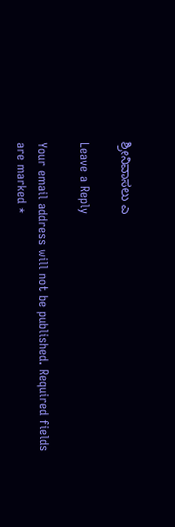ಶ್ರೀನಿವಾಸಲು ಎ

Leave a Reply

Your email address will not be published. Required fields are marked *